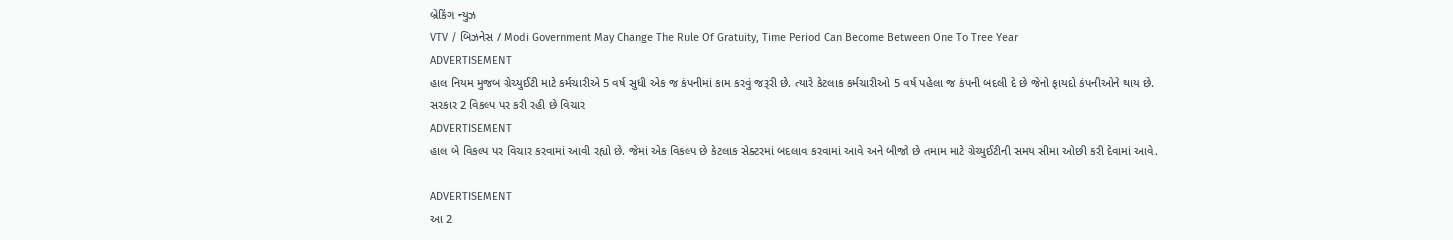બ્રેકિંગ ન્યુઝ
VTV / બિઝનેસ / Modi Government May Change The Rule Of Gratuity, Time Period Can Become Between One To Tree Year
ADVERTISEMENT
હાલ નિયમ મુજબ ગ્રેચ્યુઈટી માટે કર્મચારીએ 5 વર્ષ સુધી એક જ કંપનીમાં કામ કરવું જરૂરી છે. ત્યારે કેટલાક કર્મચારીઓ 5 વર્ષ પહેલા જ કંપની બદલી દે છે જેનો ફાયદો કંપનીઓને થાય છે.
સરકાર 2 વિકલ્પ પર કરી રહી છે વિચાર
ADVERTISEMENT
હાલ બે વિકલ્પ પર વિચાર કરવામાં આવી રહ્યો છે. જેમાં એક વિકલ્પ છે કેટલાક સેક્ટરમાં બદલાવ કરવામાં આવે અને બીજો છે તમામ માટે ગ્રેચ્યુઈટીની સમય સીમા ઓછી કરી દેવામાં આવે.

ADVERTISEMENT
આ 2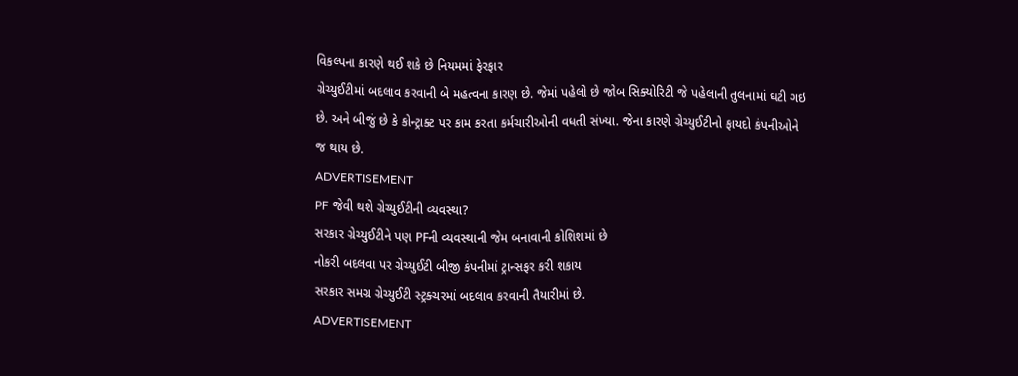વિકલ્પના કારણે થઈ શકે છે નિયમમાં ફેરફાર
ગ્રેચ્યુઈટીમાં બદલાવ કરવાની બે મહત્વના કારણ છે. જેમાં પહેલો છે જોબ સિક્યોરિટી જે પહેલાની તુલનામાં ઘટી ગઇ છે. અને બીજું છે કે કોન્ટ્રાક્ટ પર કામ કરતા કર્મચારીઓની વધતી સંખ્યા. જેના કારણે ગ્રેચ્યુઈટીનો ફાયદો કંપનીઓને જ થાય છે.
ADVERTISEMENT
PF જેવી થશે ગ્રેચ્યુઈટીની વ્યવસ્થા?
સરકાર ગ્રેચ્યુઈટીને પણ PFની વ્યવસ્થાની જેમ બનાવાની કોશિશમાં છે
નોકરી બદલવા પર ગ્રેચ્યુઈટી બીજી કંપનીમાં ટ્રાન્સફર કરી શકાય
સરકાર સમગ્ર ગ્રેચ્યુઈટી સ્ટ્રક્ચરમાં બદલાવ કરવાની તૈયારીમાં છે.
ADVERTISEMENT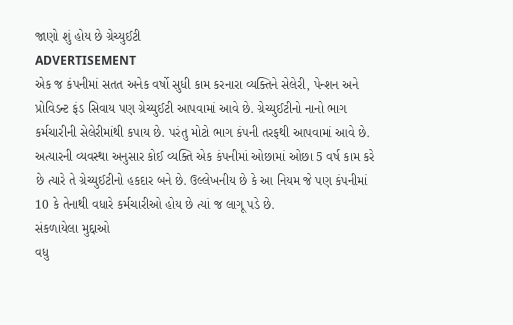જાણો શું હોય છે ગ્રેચ્યુઈટી
ADVERTISEMENT
એક જ કંપનીમાં સતત અનેક વર્ષો સુધી કામ કરનારા વ્યક્તિને સેલેરી, પેન્શન અને પ્રોવિડન્ટ ફંડ સિવાય પણ ગ્રેચ્યુઈટી આપવામાં આવે છે. ગ્રેચ્યુઈટીનો નાનો ભાગ કર્મચારીની સેલેરીમાંથી કપાય છે. પરંતુ મોટો ભાગ કંપની તરફથી આપવામાં આવે છે. અત્યારની વ્યવસ્થા અનુસાર કોઈ વ્યક્તિ એક કંપનીમાં ઓછામાં ઓછા 5 વર્ષ કામ કરે છે ત્યારે તે ગ્રેચ્યુઈટીનો હકદાર બને છે. ઉલ્લેખનીય છે કે આ નિયમ જે પણ કંપનીમાં 10 કે તેનાથી વધારે કર્મચારીઓ હોય છે ત્યાં જ લાગૂ પડે છે.
સંકળાયેલા મુદ્દાઓ
વધુ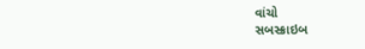વાંચો
સબસ્ક્રાઇબ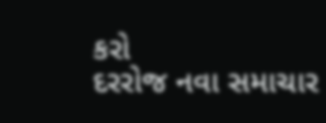કરો
દરરોજ નવા સમાચાર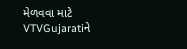મેળવવા માટે VTVGujaratiને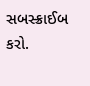સબસ્ક્રાઈબ કરો.